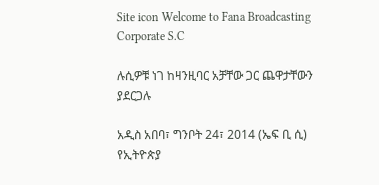Site icon Welcome to Fana Broadcasting Corporate S.C

ሉሲዎቹ ነገ ከዛንዚባር አቻቸው ጋር ጨዋታቸውን ያደርጋሉ

አዲስ አበባ፣ ግንቦት 24፣ 2014 (ኤፍ ቢ ሲ) የኢትዮጵያ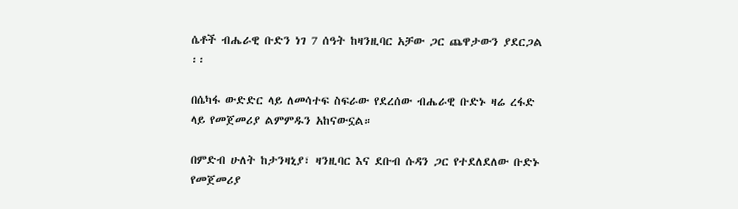ሴቶች ብሔራዊ ቡድን ነገ 7 ሰዓት ከዛንዚባር አቻው ጋር ጨዋታውን ያደርጋል ፡፡

በሴካፋ ውድድር ላይ ለመሳተፍ ስፍራው የደረሰው ብሔራዊ ቡድኑ ዛሬ ረፋድ ላይ የመጀመሪያ ልምምዱን አከናውኗል።

በምድብ ሁለት ከታንዛኒያ፣ ዛንዚባር እና ደቡብ ሱዳን ጋር የተደለደለው ቡድኑ የመጀመሪያ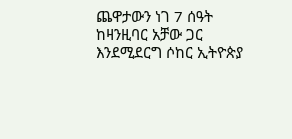ጨዋታውን ነገ 7 ሰዓት ከዛንዚባር አቻው ጋር እንደሚደርግ ሶከር ኢትዮጵያ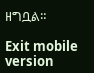ዘግቧል።

Exit mobile version